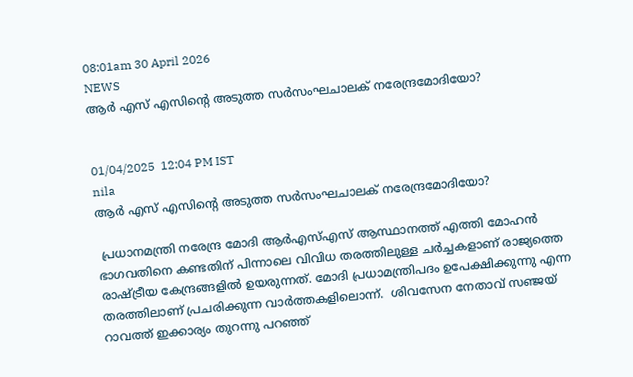08:01am 30 April 2026
NEWS
ആർ എസ് എസിന്റെ അടുത്ത സർസംഘചാലക് നരേന്ദ്രമോദിയോ?


01/04/2025  12:04 PM IST
nila
ആർ എസ് എസിന്റെ അടുത്ത സർസംഘചാലക് നരേന്ദ്രമോദിയോ?

 പ്രധാനമന്ത്രി നരേന്ദ്ര മോദി ആർഎസ്എസ് ആസ്ഥാനത്ത് എത്തി മോഹൻ ഭാഗവതിനെ കണ്ടതിന് പിന്നാലെ വിവിധ തരത്തിലുള്ള ചർച്ചകളാണ് രാജ്യത്തെ രാഷ്ട്രീയ കേന്ദ്രങ്ങളിൽ ഉയരുന്നത്. മോദി പ്രധാമന്ത്രിപദം ഉപേക്ഷിക്കുന്നു എന്ന തരത്തിലാണ് പ്രചരിക്കുന്ന വാർത്തകളിലൊന്ന്.  ശിവസേന നേതാവ് സഞ്ജയ് റാവത്ത് ഇക്കാര്യം തുറന്നു പറഞ്ഞ്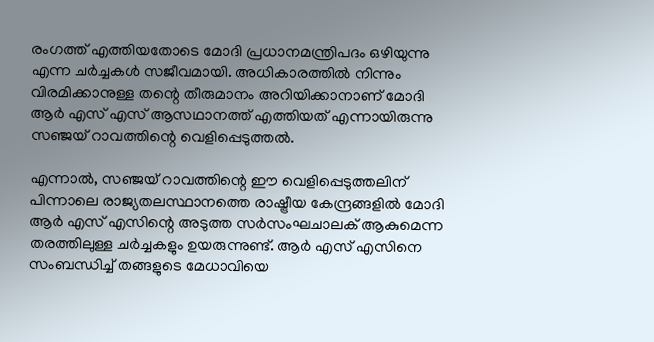രംഗത്ത് എത്തിയതോടെ മോദി പ്രധാനമന്ത്രിപദം ഒഴിയുന്നു എന്ന ചർച്ചകൾ സജീവമായി. അധികാരത്തിൽ നിന്നും വിരമിക്കാനുള്ള തന്റെ തീരുമാനം അറിയിക്കാനാണ് മോദി ആർ എസ് എസ് ആസഥാനത്ത് എത്തിയത് എന്നായിരുന്നു സഞ്ജയ് റാവത്തിന്റെ വെളിപ്പെടുത്തൽ.

എന്നാൽ, സഞ്ജയ് റാവത്തിന്റെ ഈ വെളിപ്പെടുത്തലിന് പിന്നാലെ രാജ്യതലസ്ഥാനത്തെ രാഷ്ട്രീയ കേന്ദ്രങ്ങളിൽ മോദി ആർ എസ് എസിന്റെ അടുത്ത സർസംഘചാലക് ആകുമെന്ന തരത്തിലുള്ള ചർച്ചകളും ഉയരുന്നുണ്ട്. ആർ എസ് എസിനെ സംബന്ധിച്ച് തങ്ങളുടെ മേധാവിയെ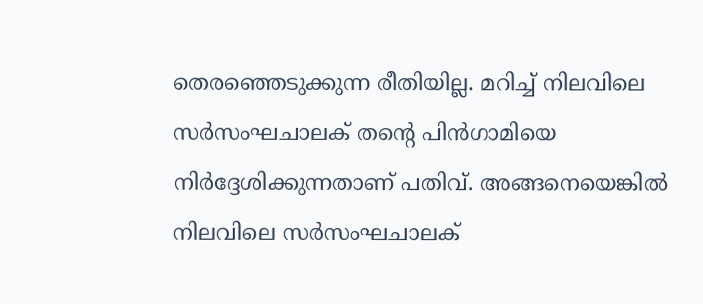തെരഞ്ഞെടുക്കുന്ന രീതിയില്ല. മറിച്ച് നിലവിലെ സർസംഘചാലക് തന്റെ പിൻഗാമിയെ നിർദ്ദേശിക്കുന്നതാണ് പതിവ്. അങ്ങനെയെങ്കിൽ നിലവിലെ സർസംഘചാലക്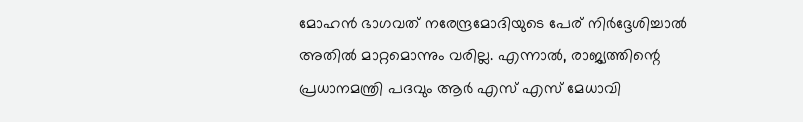മോഹൻ ഭാഗവത് നരേന്ദ്രമോദിയുടെ പേര് നിർദ്ദേശിച്ചാൽ അതിൽ മാറ്റമൊന്നും വരില്ല. എന്നാൽ, രാജ്യത്തിന്റെ പ്രധാനമന്ത്രി പദവും ആർ എസ് എസ് മേധാവി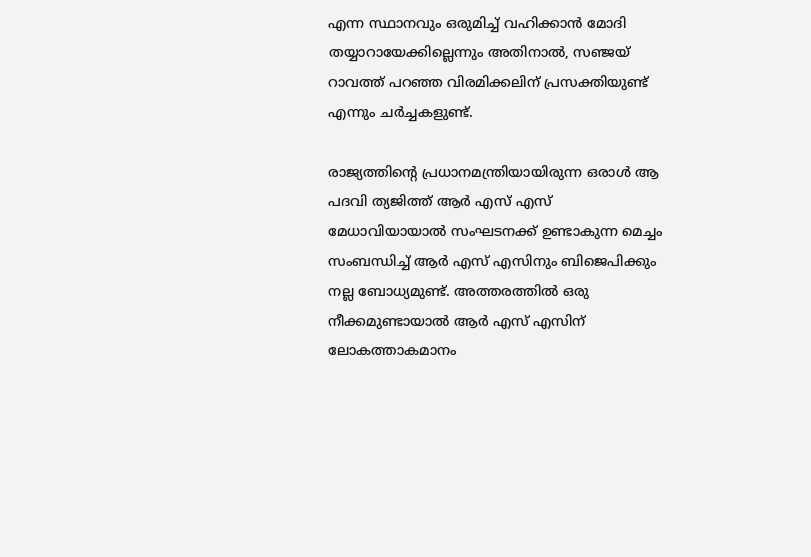എന്ന സ്ഥാനവും ഒരുമിച്ച് വഹിക്കാൻ മോദി തയ്യാറായേക്കില്ലെന്നും അതിനാൽ, സഞ്ജയ് റാവത്ത് പറഞ്ഞ വിരമിക്കലിന് പ്രസക്തിയുണ്ട് എന്നും ചർച്ചകളുണ്ട്.

രാജ്യത്തിന്റെ പ്രധാനമന്ത്രിയായിരുന്ന ഒരാൾ ആ പദവി ത്യജിത്ത് ആർ എസ് എസ് മേധാവിയായാൽ സംഘടനക്ക് ഉണ്ടാകുന്ന മെച്ചം സംബന്ധിച്ച് ആർ എസ് എസിനും ബിജെപിക്കും നല്ല ബോധ്യമുണ്ട്. അത്തരത്തിൽ ഒരു നീക്കമുണ്ടായാൽ ആർ എസ് എസിന് ലോകത്താകമാനം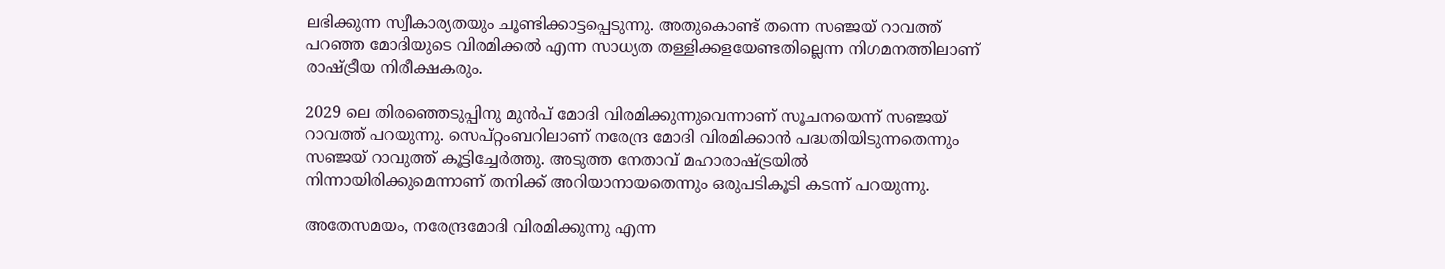ലഭിക്കുന്ന സ്വീകാര്യതയും ചൂണ്ടിക്കാട്ടപ്പെടുന്നു. അതുകൊണ്ട് തന്നെ സഞ്ജയ് റാവത്ത് പറഞ്ഞ മോദിയുടെ വിരമിക്കൽ എന്ന സാധ്യത തള്ളിക്കളയേണ്ടതില്ലെന്ന നിഗമനത്തിലാണ് രാഷ്ട്രീയ നിരീക്ഷകരും.

2029 ലെ തിരഞ്ഞെടുപ്പിനു മുൻപ് മോദി വിരമിക്കുന്നുവെന്നാണ് സൂചനയെന്ന് സഞ്ജയ് റാവത്ത് പറയുന്നു. സെപ്റ്റംബറിലാണ് നരേന്ദ്ര മോദി വിരമിക്കാൻ പദ്ധതിയിടുന്നതെന്നും സഞ്ജയ് റാവുത്ത് കൂട്ടിച്ചേർത്തു. അടുത്ത നേതാവ് മഹാരാഷ്ട്രയിൽ നിന്നായിരിക്കുമെന്നാണ് തനിക്ക് അറിയാനായതെന്നും ഒരുപടികൂടി കടന്ന് പറയുന്നു.

അതേസമയം, നരേന്ദ്രമോദി വിരമിക്കുന്നു എന്ന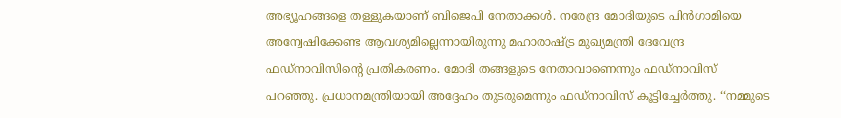അഭ്യൂഹങ്ങളെ തള്ളുകയാണ് ബിജെപി നേതാക്കൾ. നരേന്ദ്ര മോദിയുടെ പിൻഗാമിയെ അന്വേഷിക്കേണ്ട ആവശ്യമില്ലെന്നായിരുന്നു മഹാരാഷ്ട്ര മുഖ്യമന്ത്രി ദേവേന്ദ്ര ഫഡ്നാവിസിന്റെ പ്രതികരണം. മോദി തങ്ങളുടെ നേതാവാണെന്നും ഫഡ്നാവിസ് പറഞ്ഞു. പ്രധാനമന്ത്രിയായി അദ്ദേഹം തുടരുമെന്നും ഫഡ്നാവിസ് കൂട്ടിച്ചേർത്തു. ‘‘നമ്മുടെ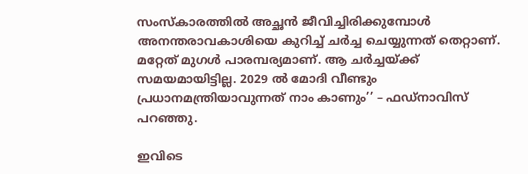സംസ്‌കാരത്തിൽ അച്ഛൻ ജീവിച്ചിരിക്കുമ്പോൾ അനന്തരാവകാശിയെ കുറിച്ച് ചർച്ച ചെയ്യുന്നത് തെറ്റാണ്. മറ്റേത് മുഗൾ പാരമ്പര്യമാണ്. ആ ചർച്ചയ്ക്ക് സമയമായിട്ടില്ല. 2029 ൽ മോദി വീണ്ടും പ്രധാനമന്ത്രിയാവുന്നത് നാം കാണും’’ – ഫഡ്നാവിസ് പറഞ്ഞു.

ഇവിടെ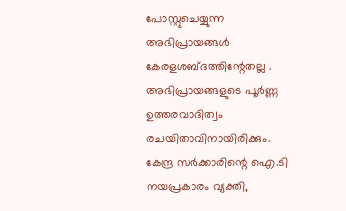പോസ്റ്റുചെയ്യുന്ന അഭിപ്രായങ്ങള്‍ കേരളശബ്‌ദത്തിന്റേതല്ല . അഭിപ്രായങ്ങളുടെ പൂര്‍ണ്ണ ഉത്തരവാദിത്വം രചയിതാവിനായിരിക്കും. കേന്ദ്ര സർക്കാരിന്റെ ഐ.ടി നയപ്രകാരം വ്യക്തി,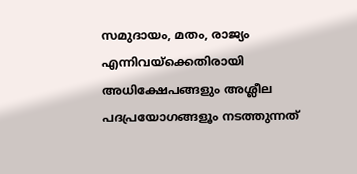സമുദായം, മതം, രാജ്യം എന്നിവയ്ക്കെതിരായി അധിക്ഷേപങ്ങളും അശ്ലീല പദപ്രയോഗങ്ങളൂം നടത്തുന്നത്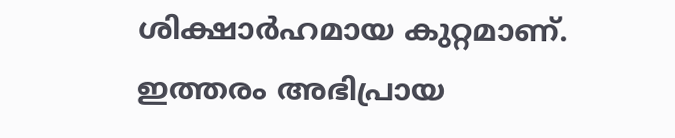ശിക്ഷാര്‍ഹമായ കുറ്റമാണ്. ഇത്തരം അഭിപ്രായ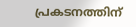പ്രകടനത്തിന്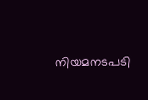നിയമനടപടി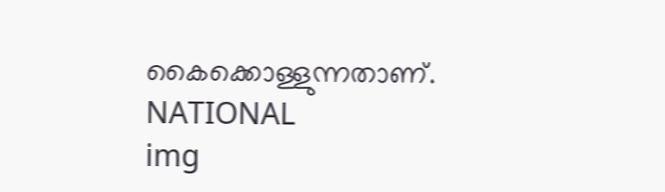കൈക്കൊള്ളുന്നതാണ്.
NATIONAL
img